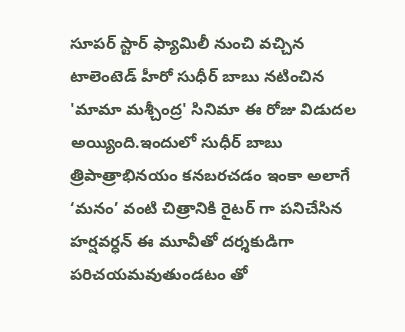సూపర్ స్టార్ ఫ్యామిలీ నుంచి వచ్చిన టాలెంటెడ్ హీరో సుధీర్ బాబు నటించిన 'మామా మశ్చీంద్ర' సినిమా ఈ రోజు విడుదల అయ్యింది.ఇందులో సుధీర్ బాబు త్రిపాత్రాభినయం కనబరచడం ఇంకా అలాగే ‘మనం’ వంటి చిత్రానికి రైటర్ గా పనిచేసిన హర్షవర్ధన్ ఈ మూవీతో దర్శకుడిగా పరిచయమవుతుండటం తో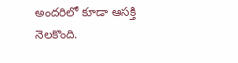అందరిలో కూడా ఆసక్తి నెలకొంది.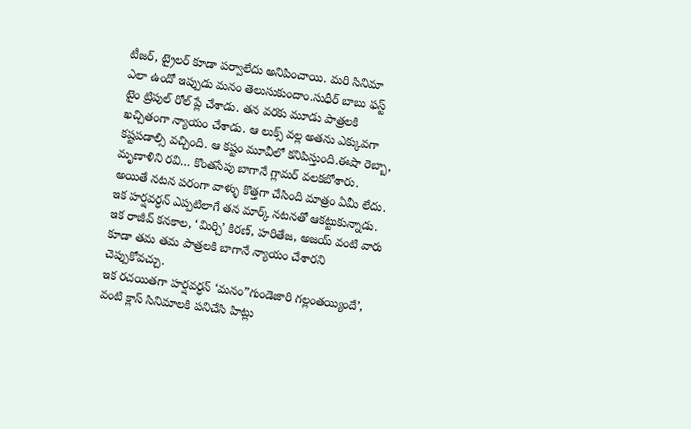టీజర్, ట్రైలర్ కూడా పర్వాలేదు అనిపించాయి. మరి సినిమా ఎలా ఉందో ఇప్పుడు మనం తెలుసుకుందాం.సుధీర్ బాబు ఫస్ట్ టైం ట్రిపుల్ రోల్ ప్లే చేశాడు. తన వరకు మూడు పాత్రలకి ఖచ్చితంగా న్యాయం చేశాడు. ఆ లుక్స్ వల్ల అతను ఎక్కువగా కష్టపడాల్సి వచ్చింది. ఆ కష్టం మూవీలో కనిపిస్తుంది.ఈషా రెబ్బా, మృణాళిని రవి… కొంతసేపు బాగానే గ్లామర్ వలకబోశారు. అయితే నటన పరంగా వాళ్ళు కొత్తగా చేసింది మాత్రం ఏమీ లేదు. ఇక హర్షవర్ధన్ ఎప్పటిలాగే తన మార్క్ నటనతో ఆకట్టుకున్నాడు. ఇక రాజీవ్ కనకాల, ‘మిర్చి’ కిరణ్, హరితేజ, అజయ్ వంటి వారు కూడా తమ తమ పాత్రలకి బాగానే న్యాయం చేశారని చెప్పుకోవచ్చు.
ఇక రచయితగా హర్షవర్ధన్ ‘మనం”గుండెజారి గల్లంతయ్యిందే’, వంటి క్లాస్ సినిమాలకి పనిచేసి హిట్లు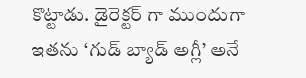కొట్టాడు. డైరెక్టర్ గా ముందుగా ఇతను ‘గుడ్ బ్యాడ్ అగ్లీ’ అనే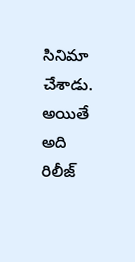సినిమా చేశాడు. అయితే అది రిలీజ్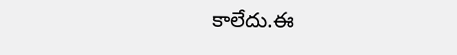కాలేదు.ఈ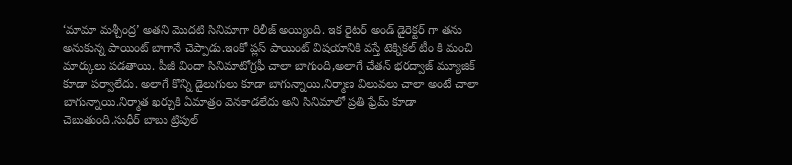‘మామా మశ్చీంద్ర’ అతని మొదటి సినిమాగా రిలీజ్ అయ్యింది. ఇక రైటర్ అండ్ డైరెక్టర్ గా తను అనుకున్న పాయింట్ బాగానే చెప్పాడు.ఇంకో ప్లస్ పాయింట్ విషయానికి వస్తే టెక్నికల్ టీం కి మంచి మార్కులు పడతాయి. పీజీ విందా సినిమాటోగ్రఫీ చాలా బాగుంది,అలాగే చేతన్ భరద్వాజ్ మ్యూజిక్ కూడా పర్వాలేదు. అలాగే కొన్ని డైలుగులు కూడా బాగున్నాయి.నిర్మాణ విలువలు చాలా అంటే చాలా బాగున్నాయి.నిర్మాత ఖర్చుకి ఏమాత్రం వెనకాడలేదు అని సినిమాలో ప్రతి ఫ్రేమ్ కూడా చెబుతుంది.సుధీర్ బాబు ట్రిపుల్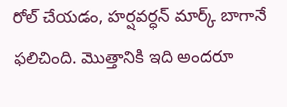రోల్ చేయడం, హర్షవర్ధన్ మార్క్ బాగానే ఫలిచింది. మొత్తానికి ఇది అందరూ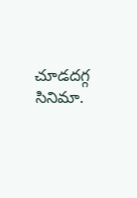చూడదగ్గ సినిమా.